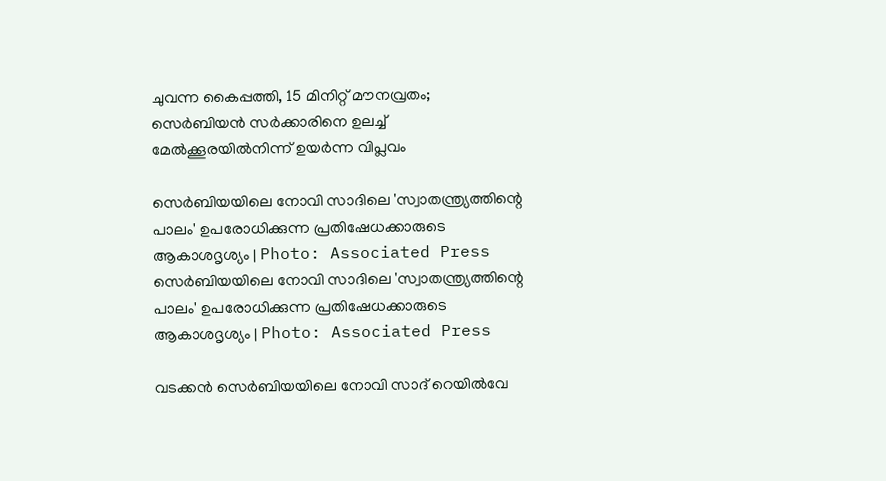ചുവന്ന കൈപ്പത്തി, 15 മിനിറ്റ് മൗനവ്രതം; സെർബിയൻ സർക്കാരിനെ ഉലച്ച് മേൽക്കൂരയിൽനിന്ന് ഉയർന്ന വിപ്ലവം

സെർബിയയിലെ നോവി സാദിലെ 'സ്വാതന്ത്ര്യത്തിന്റെ പാലം' ഉപരോധിക്കുന്ന പ്രതിഷേധക്കാരുടെ ആകാശദൃശ്യം | Photo: Associated Press
സെർബിയയിലെ നോവി സാദിലെ 'സ്വാതന്ത്ര്യത്തിന്റെ പാലം' ഉപരോധിക്കുന്ന പ്രതിഷേധക്കാരുടെ ആകാശദൃശ്യം | Photo: Associated Press

വടക്കന്‍ സെര്‍ബിയയിലെ നോവി സാദ് റെയില്‍വേ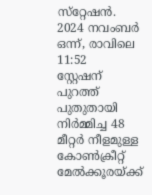സ്‌റ്റേഷന്‍. 2024 നവംബര്‍ ഒന്ന്, രാവിലെ 11:52
സ്റ്റേഷന് പുറത്ത് പുതുതായി നിര്‍മ്മിച്ച 48 മീറ്റര്‍ നീളമുള്ള കോണ്‍ക്രീറ്റ് മേല്‍ക്കൂരയ്ക്ക്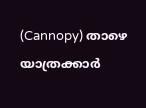(Cannopy) താഴെ യാത്രക്കാര്‍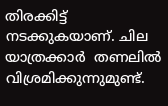തിരക്കിട്ട് നടക്കുകയാണ്. ചില യാത്രക്കാര്‍  തണലില്‍ വിശ്രമിക്കുന്നുമുണ്ട്.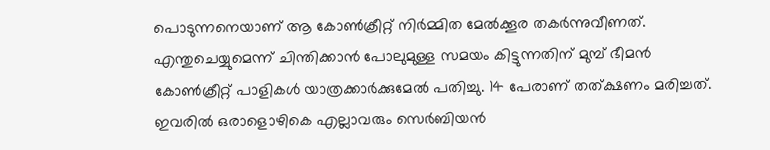പൊടുന്നനെയാണ് ആ കോണ്‍ക്രീറ്റ് നിര്‍മ്മിത മേല്‍ക്കൂര തകര്‍ന്നുവീണത്. എന്തുചെയ്യുമെന്ന് ചിന്തിക്കാന്‍ പോലുമുള്ള സമയം കിട്ടുന്നതിന് മുമ്പ് ഭീമന്‍ കോണ്‍ക്രീറ്റ് പാളികള്‍ യാത്രക്കാര്‍ക്കുമേല്‍ പതിച്ചു. 14 പേരാണ് തത്ക്ഷണം മരിച്ചത്. ഇവരില്‍ ഒരാളൊഴികെ എല്ലാവരും സെര്‍ബിയന്‍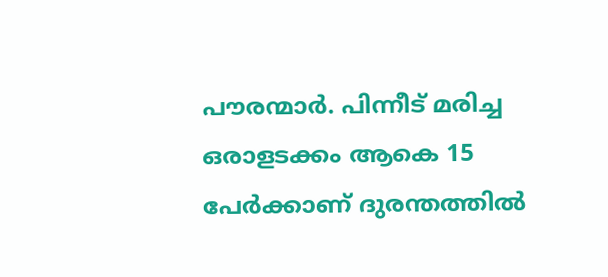പൗരന്മാര്‍. പിന്നീട് മരിച്ച ഒരാളടക്കം ആകെ 15 പേര്‍ക്കാണ് ദുരന്തത്തില്‍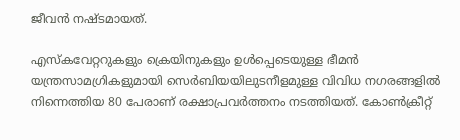ജീവന്‍ നഷ്ടമായത്.

എസ്‌കവേറ്ററുകളും ക്രെയിനുകളും ഉള്‍പ്പെടെയുള്ള ഭീമന്‍ യന്ത്രസാമഗ്രികളുമായി സെര്‍ബിയയിലുടനീളമുള്ള വിവിധ നഗരങ്ങളില്‍ നിന്നെത്തിയ 80 പേരാണ് രക്ഷാപ്രവര്‍ത്തനം നടത്തിയത്. കോണ്‍ക്രീറ്റ്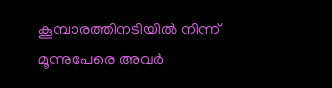കൂമ്പാരത്തിനടിയില്‍ നിന്ന് മൂന്നുപേരെ അവര്‍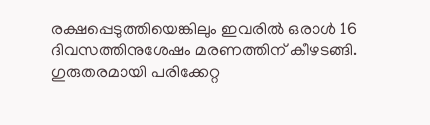രക്ഷപ്പെടുത്തിയെങ്കിലും ഇവരില്‍ ഒരാള്‍ 16 ദിവസത്തിനുശേഷം മരണത്തിന് കീഴടങ്ങി. ഗുരുതരമായി പരിക്കേറ്റ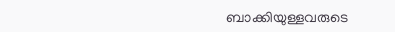ബാക്കിയുള്ളവരുടെ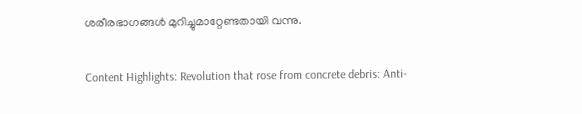ശരീരഭാഗങ്ങള്‍ മുറിച്ചുമാറ്റേണ്ടതായി വന്നു.

Content Highlights: Revolution that rose from concrete debris: Anti-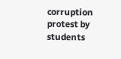corruption protest by students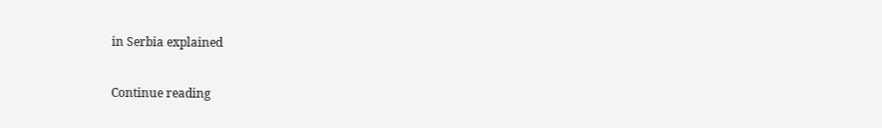in Serbia explained

Continue reading